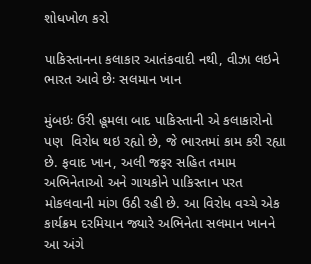શોધખોળ કરો

પાકિસ્તાનના કલાકાર આતંકવાદી નથી, વીઝા લઇને ભારત આવે છેઃ સલમાન ખાન

મુંબઇઃ ઉરી હૂમલા બાદ પાકિસ્તાની એ કલાકારોનો પણ  વિરોધ થઇ રહ્યો છે, જે ભારતમાં કામ કરી રહ્યા છે. ફવાદ ખાન, અલી જફર સહિત તમામ અભિનેતાઓ અને ગાયકોને પાકિસ્તાન પરત મોકલવાની માંગ ઉઠી રહી છે. આ વિરોધ વચ્ચે એક કાર્યક્રમ દરમિયાન જ્યારે અભિનેતા સલમાન ખાનને આ અંગે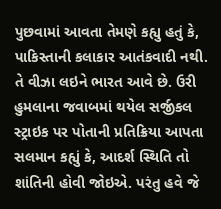પુછવામાં આવતા તેમણે કહ્યુ હતું કે, પાકિસ્તાની કલાકાર આતંકવાદી નથી. તે વીઝા લઇને ભારત આવે છે. ઉરી હુમલાના જવાબમાં થયેલ સર્જીકલ સ્ટ્રાઇક પર પોતાની પ્રતિક્રિયા આપતા સલમાન કહ્યું કે, આદર્શ સ્થિતિ તો શાંતિની હોવી જોઇએ. પરંતુ હવે જે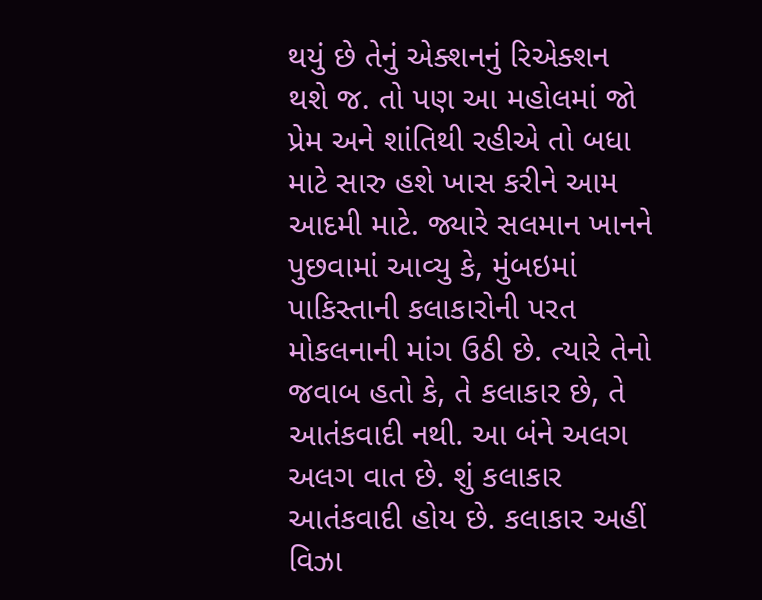થયું છે તેનું એક્શનનું રિએક્શન થશે જ. તો પણ આ મહોલમાં જો પ્રેમ અને શાંતિથી રહીએ તો બધા માટે સારુ હશે ખાસ કરીને આમ આદમી માટે. જ્યારે સલમાન ખાનને પુછવામાં આવ્યુ કે, મુંબઇમાં પાકિસ્તાની કલાકારોની પરત મોકલનાની માંગ ઉઠી છે. ત્યારે તેનો જવાબ હતો કે, તે કલાકાર છે, તે આતંકવાદી નથી. આ બંને અલગ અલગ વાત છે. શું કલાકાર આતંકવાદી હોય છે. કલાકાર અહીં વિઝા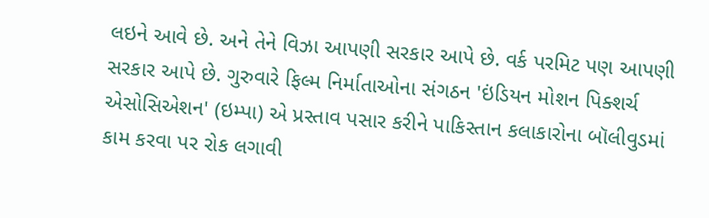લઇને આવે છે. અને તેને વિઝા આપણી સરકાર આપે છે. વર્ક પરમિટ પણ આપણી સરકાર આપે છે. ગુરુવારે ફિલ્મ નિર્માતાઓના સંગઠન 'ઇંડિયન મોશન પિક્શર્ચ એસોસિએશન' (ઇમ્પા) એ પ્રસ્તાવ પસાર કરીને પાકિસ્તાન કલાકારોના બૉલીવુડમાં કામ કરવા પર રોક લગાવી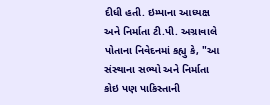દીધી હતી. ઇમ્પાના આધ્યક્ષ અને નિર્માતા ટી.પી. અગ્રાવાલે પોતાના નિવેદનમાં કહ્યુ કે, "આ સંસ્થાના સભ્યો અને નિર્માતા કોઇ પણ પાકિસ્તાની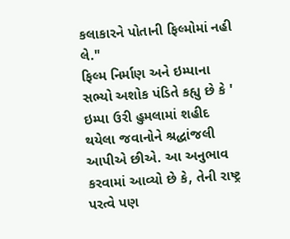કલાકારને પોતાની ફિલ્મોમાં નહી લે."
ફિલ્મ નિર્માણ અને ઇમ્પાના સભ્યો અશોક પંડિતે કહ્યુ છે કે ' ઇમ્પા ઉરી હુમલામાં શહીદ થયેલા જવાનોને શ્રદ્ધાંજલી આપીએ છીએ. આ અનુભાવ કરવામાં આવ્યો છે કે, તેની રાષ્ટ્ર પરત્વે પણ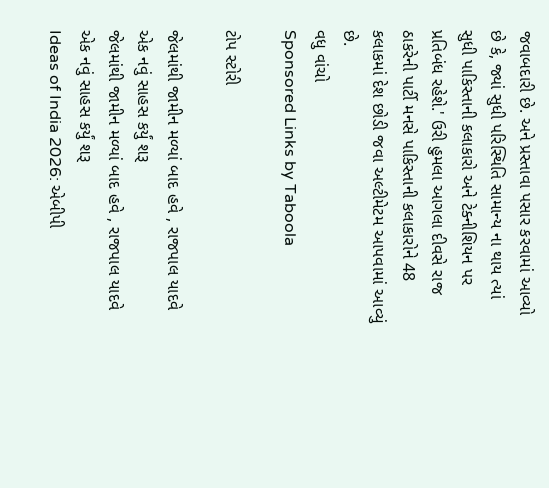જવાબદારી છે. અને પ્રસ્તાવા પસાર કરવામાં આવ્યો છે કે, જ્યાં સુધી પરિસ્થિતિ સામાન્ય ના થાય ત્યાં સુધી પાકિસ્તાની કલાકારો અને ટેક્નીશિયન પર પ્રતિબંધ રહેશે.' ઉરી હુમલા આગલા દીવસે રાજ ઠાકરેની પાર્ટી મનસે પાકિસ્તાની કલાકારોને 48 કલાકમાં દેશ છોડી જવા અલ્ટીમેટમ આપવામાં આવ્યું છે.
વધુ વાંચો
Sponsored Links by Taboola

ટોપ સ્ટોરી

જેલમાંથી જામીન મળ્યાં બાદ હવે , રાજપાલ યાદવે એક નવું સાહસ કર્યું શરૂ
જેલમાંથી જામીન મળ્યાં બાદ હવે , રાજપાલ યાદવે એક નવું સાહસ કર્યું શરૂ
Ideas of India 2026: એબીપી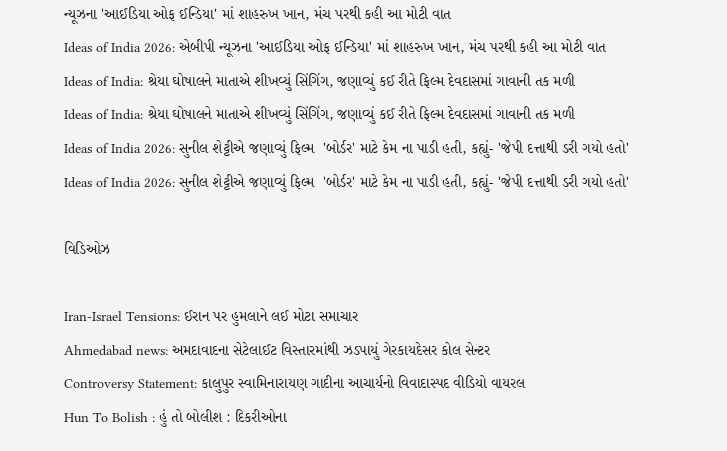ન્યૂઝના 'આઈડિયા ઓફ ઈન્ડિયા' માં શાહરુખ ખાન, મંચ પરથી કહી આ મોટી વાત
Ideas of India 2026: એબીપી ન્યૂઝના 'આઈડિયા ઓફ ઈન્ડિયા' માં શાહરુખ ખાન, મંચ પરથી કહી આ મોટી વાત
Ideas of India: શ્રેયા ઘોષાલને માતાએ શીખવ્યું સિંગિંગ, જણાવ્યું કઈ રીતે ફિલ્મ દેવદાસમાં ગાવાની તક મળી
Ideas of India: શ્રેયા ઘોષાલને માતાએ શીખવ્યું સિંગિંગ, જણાવ્યું કઈ રીતે ફિલ્મ દેવદાસમાં ગાવાની તક મળી
Ideas of India 2026: સુનીલ શેટ્ટીએ જણાવ્યું ફિલ્મ  'બોર્ડર' માટે કેમ ના પાડી હતી, કહ્યું- 'જેપી દત્તાથી ડરી ગયો હતો'
Ideas of India 2026: સુનીલ શેટ્ટીએ જણાવ્યું ફિલ્મ  'બોર્ડર' માટે કેમ ના પાડી હતી, કહ્યું- 'જેપી દત્તાથી ડરી ગયો હતો'

વિડિઓઝ

Iran-Israel Tensions: ઈરાન પર હુમલાને લઈ મોટા સમાચાર
Ahmedabad news: અમદાવાદના સેટેલાઈટ વિસ્તારમાંથી ઝડપાયું ગેરકાયદેસર કોલ સેન્ટર
Controversy Statement: કાલુપુર સ્વામિનારાયણ ગાદીના આચાર્યનો વિવાદાસ્પદ વીડિયો વાયરલ
Hun To Bolish : હું તો બોલીશ : દિકરીઓના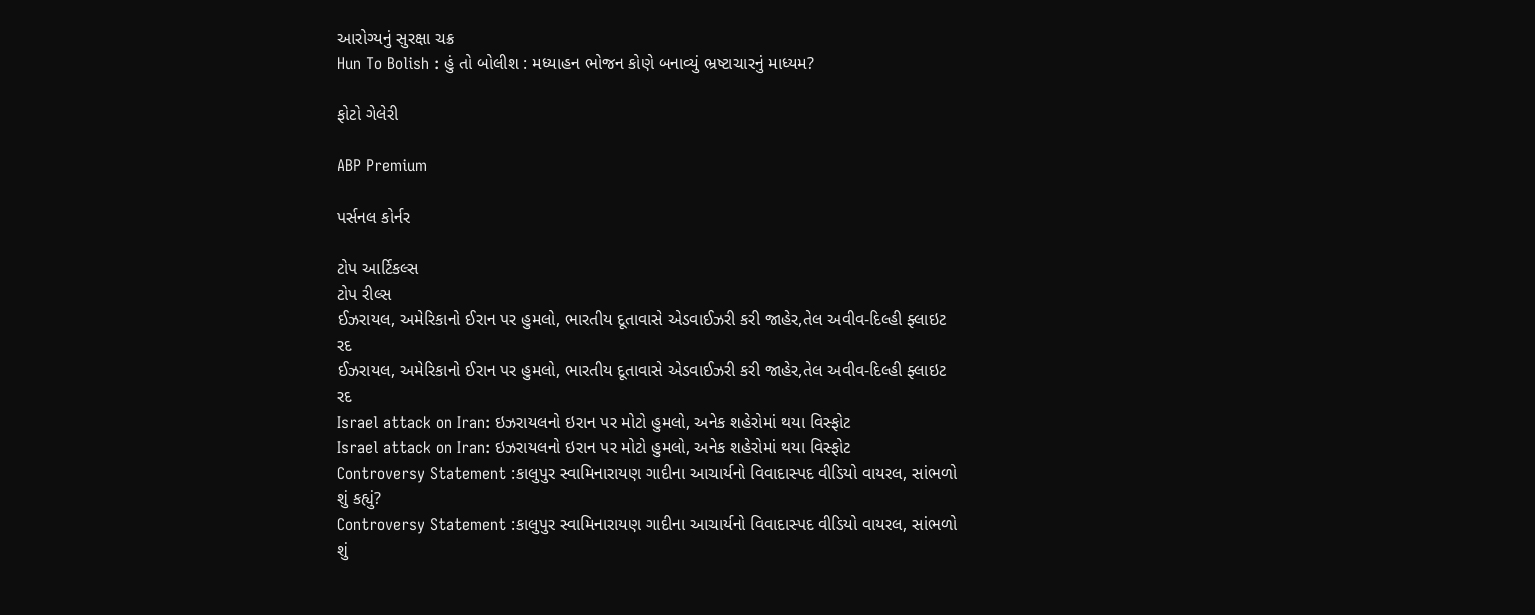આરોગ્યનું સુરક્ષા ચક્ર
Hun To Bolish : હું તો બોલીશ : મધ્યાહન ભોજન કોણે બનાવ્યું ભ્રષ્ટાચારનું માધ્યમ?

ફોટો ગેલેરી

ABP Premium

પર્સનલ કોર્નર

ટોપ આર્ટિકલ્સ
ટોપ રીલ્સ
ઈઝરાયલ, અમેરિકાનો ઈરાન પર હુમલો, ભારતીય દૂતાવાસે એડવાઈઝરી કરી જાહેર,તેલ અવીવ-દિલ્હી ફ્લાઇટ રદ
ઈઝરાયલ, અમેરિકાનો ઈરાન પર હુમલો, ભારતીય દૂતાવાસે એડવાઈઝરી કરી જાહેર,તેલ અવીવ-દિલ્હી ફ્લાઇટ રદ
Israel attack on Iran: ઇઝરાયલનો ઇરાન પર મોટો હુમલો, અનેક શહેરોમાં થયા વિસ્ફોટ
Israel attack on Iran: ઇઝરાયલનો ઇરાન પર મોટો હુમલો, અનેક શહેરોમાં થયા વિસ્ફોટ
Controversy Statement :કાલુપુર સ્વામિનારાયણ ગાદીના આચાર્યનો વિવાદાસ્પદ વીડિયો વાયરલ, સાંભળો શું કહ્યું?
Controversy Statement :કાલુપુર સ્વામિનારાયણ ગાદીના આચાર્યનો વિવાદાસ્પદ વીડિયો વાયરલ, સાંભળો શું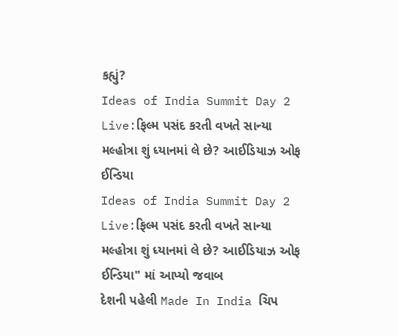કહ્યું?
Ideas of India Summit Day 2 Live:ફિલ્મ પસંદ કરતી વખતે સાન્યા મલ્હોત્રા શું ધ્યાનમાં લે છે? આઈડિયાઝ ઓફ ઈન્ડિયા
Ideas of India Summit Day 2 Live:ફિલ્મ પસંદ કરતી વખતે સાન્યા મલ્હોત્રા શું ધ્યાનમાં લે છે? આઈડિયાઝ ઓફ ઈન્ડિયા" માં આપ્યો જવાબ
દેશની પહેલી Made In India ચિપ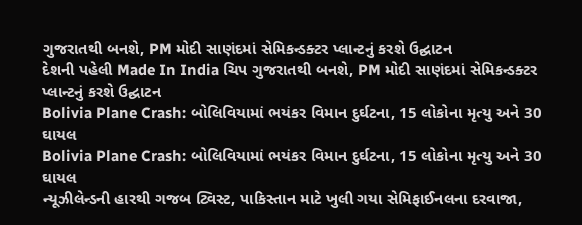ગુજરાતથી બનશે, PM મોદી સાણંદમાં સેમિકન્ડક્ટર પ્લાન્ટનું કરશે ઉદ્ઘાટન
દેશની પહેલી Made In India ચિપ ગુજરાતથી બનશે, PM મોદી સાણંદમાં સેમિકન્ડક્ટર પ્લાન્ટનું કરશે ઉદ્ઘાટન
Bolivia Plane Crash: બોલિવિયામાં ભયંકર વિમાન દુર્ઘટના, 15 લોકોના મૃત્યુ અને 30 ઘાયલ
Bolivia Plane Crash: બોલિવિયામાં ભયંકર વિમાન દુર્ઘટના, 15 લોકોના મૃત્યુ અને 30 ઘાયલ
ન્યૂઝીલેન્ડની હારથી ગજબ ટ્વિસ્ટ, પાકિસ્તાન માટે ખુલી ગયા સેમિફાઈનલના દરવાજા,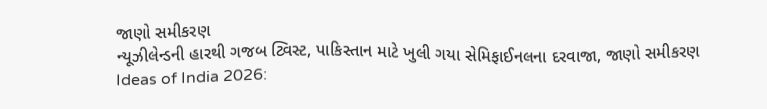જાણો સમીકરણ
ન્યૂઝીલેન્ડની હારથી ગજબ ટ્વિસ્ટ, પાકિસ્તાન માટે ખુલી ગયા સેમિફાઈનલના દરવાજા, જાણો સમીકરણ
Ideas of India 2026: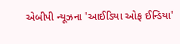એબીપી ન્યૂઝના 'આઈડિયા ઓફ ઈન્ડિયા'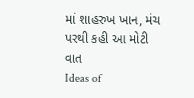માં શાહરુખ ખાન, મંચ પરથી કહી આ મોટી વાત
Ideas of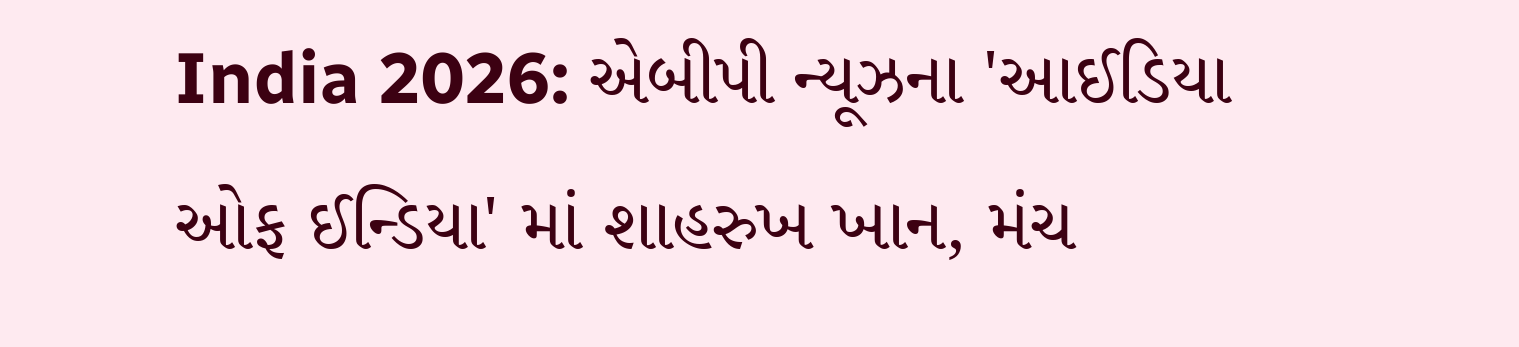India 2026: એબીપી ન્યૂઝના 'આઈડિયા ઓફ ઈન્ડિયા' માં શાહરુખ ખાન, મંચ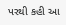પરથી કહી આ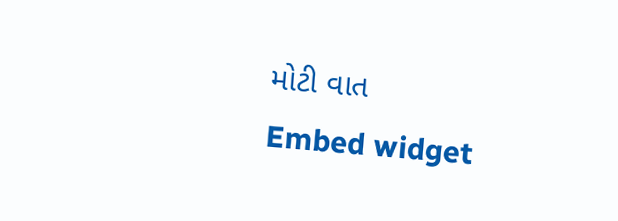મોટી વાત
Embed widget